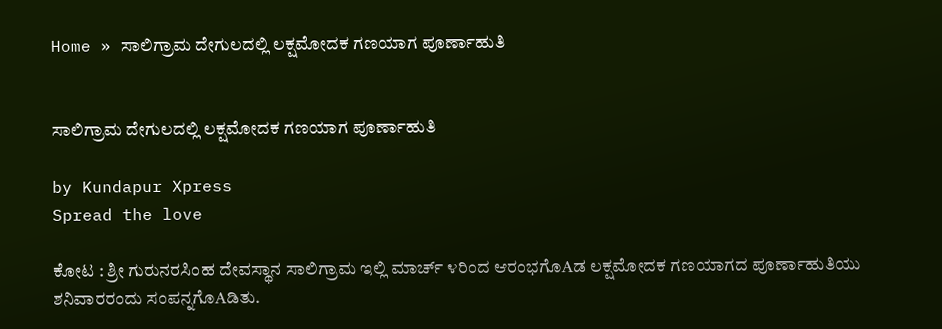Home » ಸಾಲಿಗ್ರಾಮ ದೇಗುಲದಲ್ಲಿ ಲಕ್ಷಮೋದಕ ಗಣಯಾಗ ಪೂರ್ಣಾಹುತಿ


ಸಾಲಿಗ್ರಾಮ ದೇಗುಲದಲ್ಲಿ ಲಕ್ಷಮೋದಕ ಗಣಯಾಗ ಪೂರ್ಣಾಹುತಿ

by Kundapur Xpress
Spread the love

ಕೋಟ : ಶ್ರೀ ಗುರುನರಸಿಂಹ ದೇವಸ್ಥಾನ ಸಾಲಿಗ್ರಾಮ ಇಲ್ಲಿ ಮಾರ್ಚ್ ೪ರಿಂದ ಆರಂಭಗೊAಡ ಲಕ್ಷಮೋದಕ ಗಣಯಾಗದ ಪೂರ್ಣಾಹುತಿಯು ಶನಿವಾರರಂದು ಸಂಪನ್ನಗೊAಡಿತು.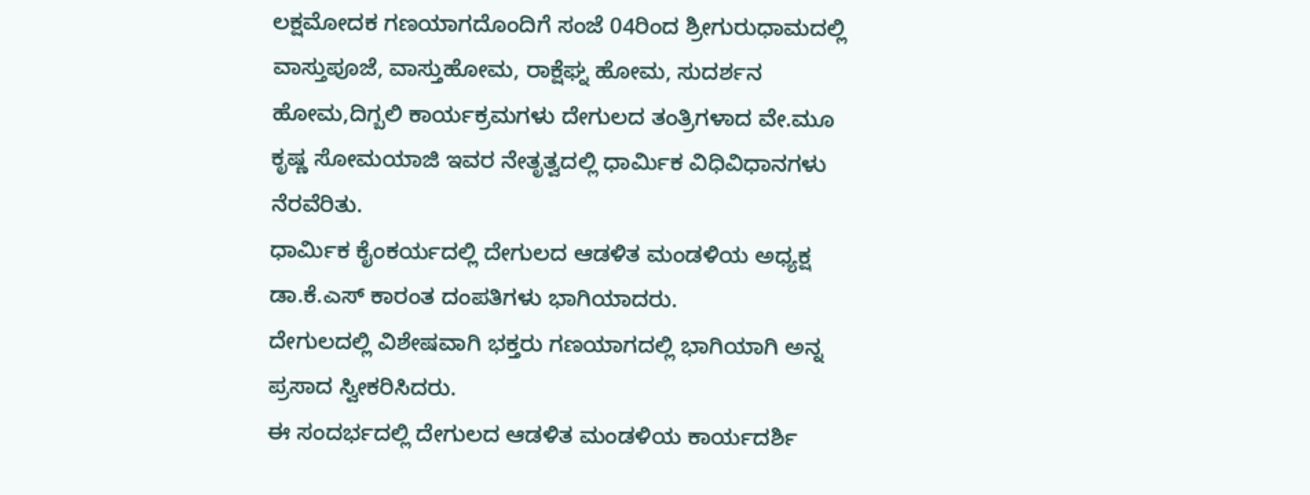ಲಕ್ಷಮೋದಕ ಗಣಯಾಗದೊಂದಿಗೆ ಸಂಜೆ 04ರಿಂದ ಶ್ರೀಗುರುಧಾಮದಲ್ಲಿ ವಾಸ್ತುಪೂಜೆ, ವಾಸ್ತುಹೋಮ, ರಾಕ್ಷೆಘ್ನ ಹೋಮ, ಸುದರ್ಶನ ಹೋಮ,ದಿಗ್ಬಲಿ ಕಾರ್ಯಕ್ರಮಗಳು ದೇಗುಲದ ತಂತ್ರಿಗಳಾದ ವೇ.ಮೂ ಕೃಷ್ಣ ಸೋಮಯಾಜಿ ಇವರ ನೇತೃತ್ವದಲ್ಲಿ ಧಾರ್ಮಿಕ ವಿಧಿವಿಧಾನಗಳು ನೆರವೆರಿತು.
ಧಾರ್ಮಿಕ ಕೈಂಕರ್ಯದಲ್ಲಿ ದೇಗುಲದ ಆಡಳಿತ ಮಂಡಳಿಯ ಅಧ್ಯಕ್ಷ ಡಾ.ಕೆ.ಎಸ್ ಕಾರಂತ ದಂಪತಿಗಳು ಭಾಗಿಯಾದರು.
ದೇಗುಲದಲ್ಲಿ ವಿಶೇಷವಾಗಿ ಭಕ್ತರು ಗಣಯಾಗದಲ್ಲಿ ಭಾಗಿಯಾಗಿ ಅನ್ನ ಪ್ರಸಾದ ಸ್ವೀಕರಿಸಿದರು.
ಈ ಸಂದರ್ಭದಲ್ಲಿ ದೇಗುಲದ ಆಡಳಿತ ಮಂಡಳಿಯ ಕಾರ್ಯದರ್ಶಿ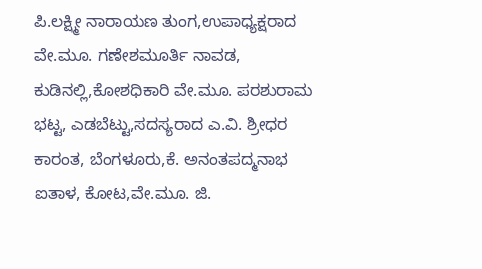ಪಿ.ಲಕ್ಷ್ಮೀ ನಾರಾಯಣ ತುಂಗ,ಉಪಾಧ್ಯಕ್ಷರಾದ ವೇ.ಮೂ. ಗಣೇಶಮೂರ್ತಿ ನಾವಡ, ಕುಡಿನಲ್ಲಿ,ಕೋಶಧಿಕಾರಿ ವೇ.ಮೂ. ಪರಶುರಾಮ ಭಟ್ಟ, ಎಡಬೆಟ್ಟು,ಸದಸ್ಯರಾದ ಎ.ವಿ. ಶ್ರೀಧರ ಕಾರಂತ, ಬೆಂಗಳೂರು,ಕೆ. ಅನಂತಪದ್ಮನಾಭ ಐತಾಳ, ಕೋಟ,ವೇ.ಮೂ. ಜಿ.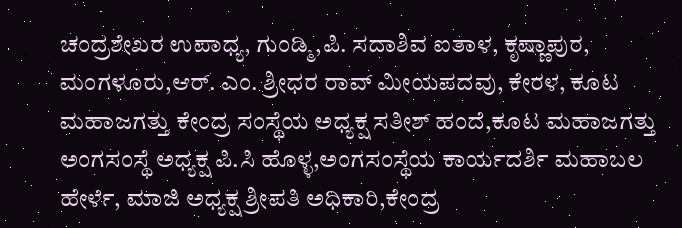ಚಂದ್ರಶೇಖರ ಉಪಾಧ್ಯ, ಗುಂಡ್ಮಿ,ಪಿ. ಸದಾಶಿವ ಐತಾಳ, ಕೃಷ್ಣಾಪುರ, ಮಂಗಳೂರು,ಆರ್. ಎಂ. ಶ್ರೀಧರ ರಾವ್ ಮೀಯಪದವು, ಕೇರಳ, ಕೂಟ ಮಹಾಜಗತ್ತು ಕೇಂದ್ರ ಸಂಸ್ಥೆಯ ಅಧ್ಯಕ್ಷ ಸತೀಶ್ ಹಂದೆ,ಕೂಟ ಮಹಾಜಗತ್ತು ಅಂಗಸಂಸ್ಥೆ ಅಧ್ಯಕ್ಷ ಪಿ.ಸಿ ಹೊಳ್ಳ,ಅಂಗಸಂಸ್ಥೆಯ ಕಾರ್ಯದರ್ಶಿ ಮಹಾಬಲ ಹೇರ್ಳೆ, ಮಾಜಿ ಅಧ್ಯಕ್ಷ ಶ್ರೀಪತಿ ಅಧಿಕಾರಿ,ಕೇಂದ್ರ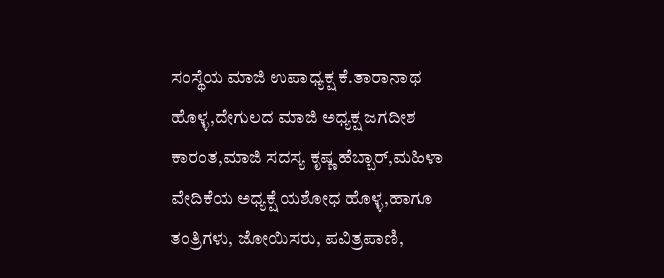ಸಂಸ್ಥೆಯ ಮಾಜಿ ಉಪಾಧ್ಯಕ್ಷ ಕೆ.ತಾರಾನಾಥ ಹೊಳ್ಳ,ದೇಗುಲದ ಮಾಜಿ ಅಧ್ಯಕ್ಷ ಜಗದೀಶ ಕಾರಂತ,ಮಾಜಿ ಸದಸ್ಯ ಕೃಷ್ಣ ಹೆಬ್ಬಾರ್,ಮಹಿಳಾ ವೇದಿಕೆಯ ಅಧ್ಯಕ್ಷೆ ಯಶೋಧ ಹೊಳ್ಳ,ಹಾಗೂ ತಂತ್ರಿಗಳು, ಜೋಯಿಸರು, ಪವಿತ್ರಪಾಣಿ,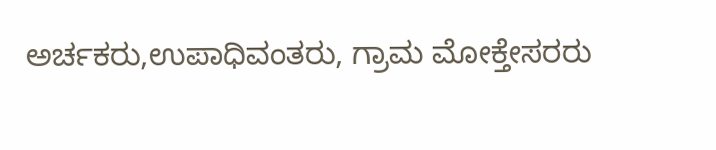ಅರ್ಚಕರು,ಉಪಾಧಿವಂತರು, ಗ್ರಾಮ ಮೋಕ್ತೇಸರರು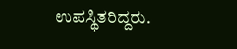ಉಪಸ್ಥಿತರಿದ್ದರು.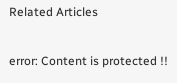Related Articles

error: Content is protected !!